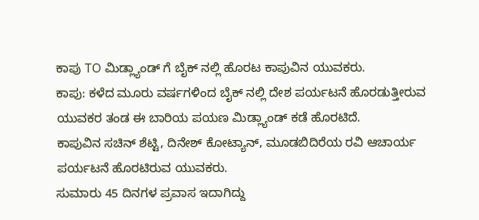ಕಾಪು TO ಮಿಡ್ಲ್ಯಾಂಡ್ ಗೆ ಬೈಕ್ ನಲ್ಲಿ ಹೊರಟ ಕಾಪುವಿನ ಯುವಕರು.
ಕಾಪು: ಕಳೆದ ಮೂರು ವರ್ಷಗಳಿಂದ ಬೈಕ್ ನಲ್ಲಿ ದೇಶ ಪರ್ಯಟನೆ ಹೊರಡುತ್ತೀರುವ ಯುವಕರ ತಂಡ ಈ ಬಾರಿಯ ಪಯಣ ಮಿಡ್ಲ್ಯಾಂಡ್ ಕಡೆ ಹೊರಟಿದೆ.
ಕಾಪುವಿನ ಸಚಿನ್ ಶೆಟ್ಟಿ, ದಿನೇಶ್ ಕೋಟ್ಯಾನ್, ಮೂಡಬಿದಿರೆಯ ರವಿ ಆಚಾರ್ಯ ಪರ್ಯಟನೆ ಹೊರಟಿರುವ ಯುವಕರು.
ಸುಮಾರು 45 ದಿನಗಳ ಪ್ರವಾಸ ಇದಾಗಿದ್ದು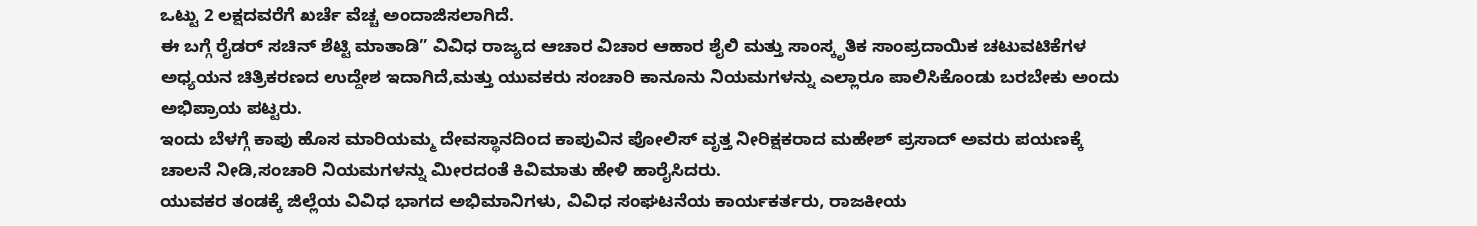ಒಟ್ಟು 2 ಲಕ್ಷದವರೆಗೆ ಖರ್ಚೆ ವೆಚ್ಚ ಅಂದಾಜಿಸಲಾಗಿದೆ.
ಈ ಬಗ್ಗೆ ರೈಡರ್ ಸಚಿನ್ ಶೆಟ್ಟಿ ಮಾತಾಡಿ” ವಿವಿಧ ರಾಜ್ಯದ ಆಚಾರ ವಿಚಾರ ಆಹಾರ ಶೈಲಿ ಮತ್ತು ಸಾಂಸ್ಕೃತಿಕ ಸಾಂಪ್ರದಾಯಿಕ ಚಟುವಟಿಕೆಗಳ ಅಧ್ಯಯನ ಚಿತ್ರಿಕರಣದ ಉದ್ದೇಶ ಇದಾಗಿದೆ,ಮತ್ತು ಯುವಕರು ಸಂಚಾರಿ ಕಾನೂನು ನಿಯಮಗಳನ್ನು ಎಲ್ಲಾರೂ ಪಾಲಿಸಿಕೊಂಡು ಬರಬೇಕು ಅಂದು ಅಭಿಪ್ರಾಯ ಪಟ್ಟರು.
ಇಂದು ಬೆಳಗ್ಗೆ ಕಾಪು ಹೊಸ ಮಾರಿಯಮ್ಮ ದೇವಸ್ಥಾನದಿಂದ ಕಾಪುವಿನ ಪೋಲಿಸ್ ವೃತ್ತ ನೀರಿಕ್ಷಕರಾದ ಮಹೇಶ್ ಪ್ರಸಾದ್ ಅವರು ಪಯಣಕ್ಕೆ ಚಾಲನೆ ನೀಡಿ,ಸಂಚಾರಿ ನಿಯಮಗಳನ್ನು ಮೀರದಂತೆ ಕಿವಿಮಾತು ಹೇಳಿ ಹಾರೈಸಿದರು.
ಯುವಕರ ತಂಡಕ್ಕೆ ಜಿಲ್ಲೆಯ ವಿವಿಧ ಭಾಗದ ಅಭಿಮಾನಿಗಳು, ವಿವಿಧ ಸಂಘಟನೆಯ ಕಾರ್ಯಕರ್ತರು, ರಾಜಕೀಯ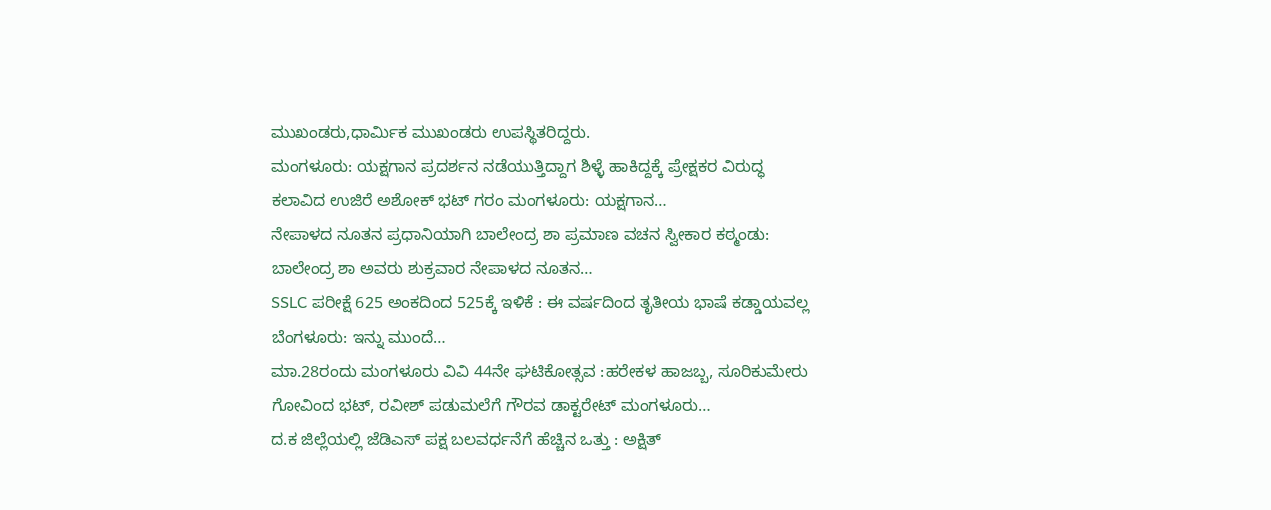ಮುಖಂಡರು,ಧಾರ್ಮಿಕ ಮುಖಂಡರು ಉಪಸ್ಥಿತರಿದ್ದರು.
ಮಂಗಳೂರು: ಯಕ್ಷಗಾನ ಪ್ರದರ್ಶನ ನಡೆಯುತ್ತಿದ್ದಾಗ ಶಿಳ್ಳೆ ಹಾಕಿದ್ದಕ್ಕೆ ಪ್ರೇಕ್ಷಕರ ವಿರುದ್ಧ ಕಲಾವಿದ ಉಜಿರೆ ಅಶೋಕ್ ಭಟ್ ಗರಂ ಮಂಗಳೂರು: ಯಕ್ಷಗಾನ…
ನೇಪಾಳದ ನೂತನ ಪ್ರಧಾನಿಯಾಗಿ ಬಾಲೇಂದ್ರ ಶಾ ಪ್ರಮಾಣ ವಚನ ಸ್ವೀಕಾರ ಕಠ್ಮಂಡು: ಬಾಲೇಂದ್ರ ಶಾ ಅವರು ಶುಕ್ರವಾರ ನೇಪಾಳದ ನೂತನ…
SSLC ಪರೀಕ್ಷೆ 625 ಅಂಕದಿಂದ 525ಕ್ಕೆ ಇಳಿಕೆ : ಈ ವರ್ಷದಿಂದ ತೃತೀಯ ಭಾಷೆ ಕಡ್ಡಾಯವಲ್ಲ ಬೆಂಗಳೂರು: ಇನ್ನು ಮುಂದೆ…
ಮಾ.28ರಂದು ಮಂಗಳೂರು ವಿವಿ 44ನೇ ಘಟಿಕೋತ್ಸವ :ಹರೇಕಳ ಹಾಜಬ್ಬ, ಸೂರಿಕುಮೇರು ಗೋವಿಂದ ಭಟ್, ರವೀಶ್ ಪಡುಮಲೆಗೆ ಗೌರವ ಡಾಕ್ಟರೇಟ್ ಮಂಗಳೂರು…
ದ.ಕ ಜಿಲ್ಲೆಯಲ್ಲಿ ಜೆಡಿಎಸ್ ಪಕ್ಷ ಬಲವರ್ಧನೆಗೆ ಹೆಚ್ಚಿನ ಒತ್ತು : ಅಕ್ಷಿತ್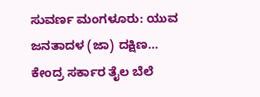ಸುವರ್ಣ ಮಂಗಳೂರು: ಯುವ ಜನತಾದಳ (ಜಾ) ದಕ್ಷಿಣ…
ಕೇಂದ್ರ ಸರ್ಕಾರ ತೈಲ ಬೆಲೆ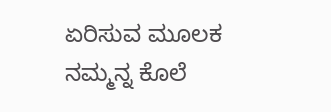ಏರಿಸುವ ಮೂಲಕ ನಮ್ಮನ್ನ ಕೊಲೆ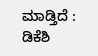ಮಾಡ್ತಿದೆ : ಡಿಕೆಶಿ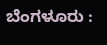ಬೆಂಗಳೂರು :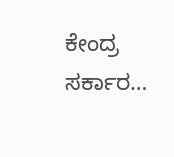ಕೇಂದ್ರ ಸರ್ಕಾರ…